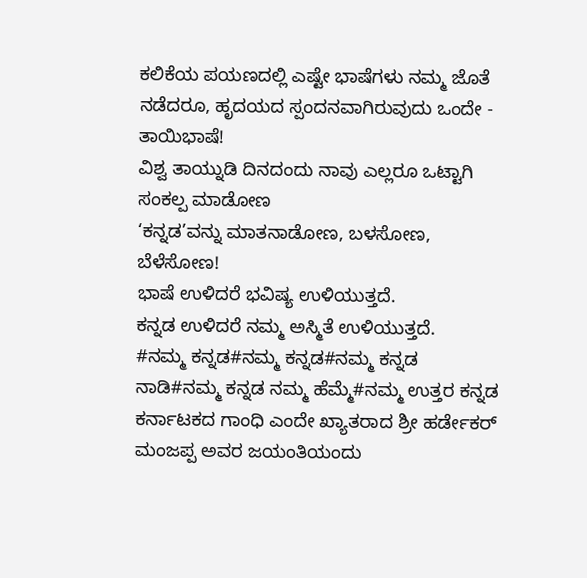ಕಲಿಕೆಯ ಪಯಣದಲ್ಲಿ ಎಷ್ಟೇ ಭಾಷೆಗಳು ನಮ್ಮ ಜೊತೆ ನಡೆದರೂ, ಹೃದಯದ ಸ್ಪಂದನವಾಗಿರುವುದು ಒಂದೇ - ತಾಯಿಭಾಷೆ!
ವಿಶ್ವ ತಾಯ್ನುಡಿ ದಿನದಂದು ನಾವು ಎಲ್ಲರೂ ಒಟ್ಟಾಗಿ ಸಂಕಲ್ಪ ಮಾಡೋಣ
‘ಕನ್ನಡ’ವನ್ನು ಮಾತನಾಡೋಣ, ಬಳಸೋಣ, ಬೆಳೆಸೋಣ!
ಭಾಷೆ ಉಳಿದರೆ ಭವಿಷ್ಯ ಉಳಿಯುತ್ತದೆ.
ಕನ್ನಡ ಉಳಿದರೆ ನಮ್ಮ ಅಸ್ಮಿತೆ ಉಳಿಯುತ್ತದೆ.
#ನಮ್ಮ ಕನ್ನಡ#ನಮ್ಮ ಕನ್ನಡ#ನಮ್ಮ ಕನ್ನಡ ನಾಡಿ#ನಮ್ಮ ಕನ್ನಡ ನಮ್ಮ ಹೆಮ್ಮೆ#ನಮ್ಮ ಉತ್ತರ ಕನ್ನಡ
ಕರ್ನಾಟಕದ ಗಾಂಧಿ ಎಂದೇ ಖ್ಯಾತರಾದ ಶ್ರೀ ಹರ್ಡೇಕರ್ ಮಂಜಪ್ಪ ಅವರ ಜಯಂತಿಯಂದು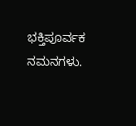ಭಕ್ತಿಪೂರ್ವಕ ನಮನಗಳು.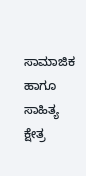ಸಾಮಾಜಿಕ ಹಾಗೂ ಸಾಹಿತ್ಯ ಕ್ಷೇತ್ರ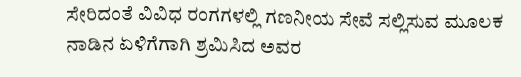ಸೇರಿದಂತೆ ವಿವಿಧ ರಂಗಗಳಲ್ಲಿ ಗಣನೀಯ ಸೇವೆ ಸಲ್ಲಿಸುವ ಮೂಲಕ ನಾಡಿನ ಏಳಿಗೆಗಾಗಿ ಶ್ರಮಿಸಿದ ಅವರ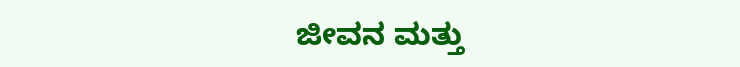ಜೀವನ ಮತ್ತು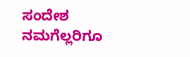ಸಂದೇಶ ನಮಗೆಲ್ಲರಿಗೂ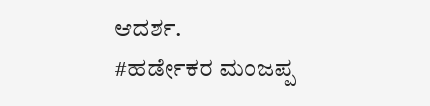ಆದರ್ಶ.
#ಹರ್ಡೇಕರ ಮಂಜಪ್ಪ